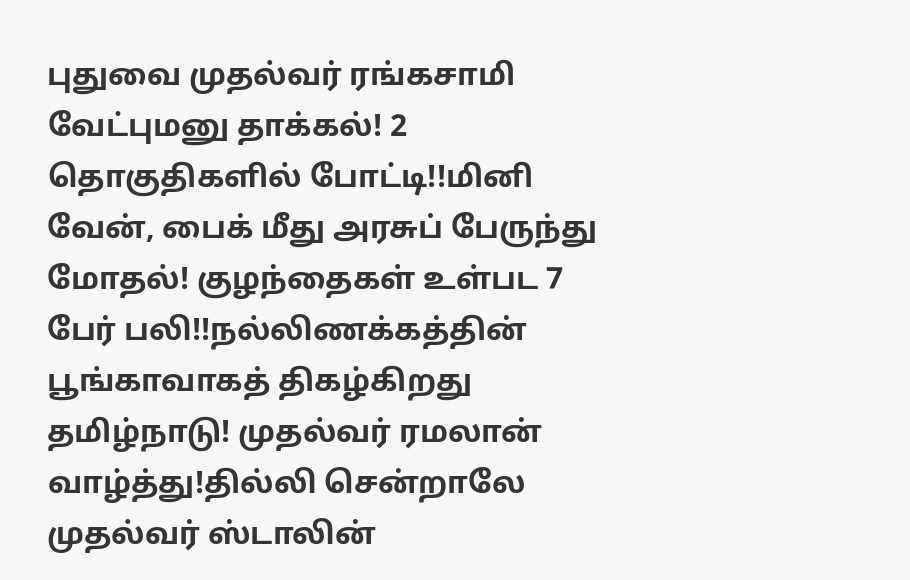புதுவை முதல்வர் ரங்கசாமி வேட்புமனு தாக்கல்! 2 தொகுதிகளில் போட்டி!!மினி வேன், பைக் மீது அரசுப் பேருந்து மோதல்! குழந்தைகள் உள்பட 7 பேர் பலி!!நல்லிணக்கத்தின் பூங்காவாகத் திகழ்கிறது தமிழ்நாடு! முதல்வர் ரமலான் வாழ்த்து!தில்லி சென்றாலே முதல்வர் ஸ்டாலின்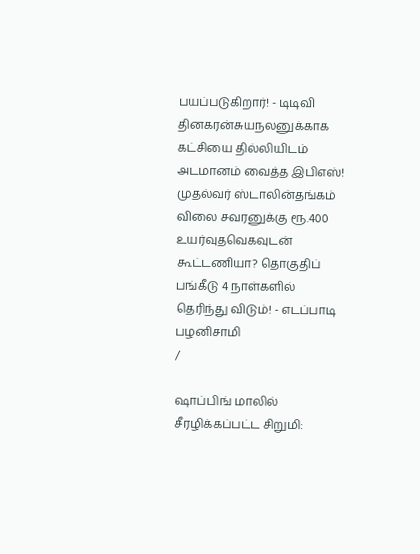பயப்படுகிறார்! - டிடிவி தினகரன்சுயநலனுக்காக கட்சியை தில்லியிடம் அடமானம் வைத்த இபிஎஸ்! முதல்வர் ஸ்டாலின்தங்கம் விலை சவரனுக்கு ரூ.400 உயர்வுதவெகவுடன் கூட்டணியா? தொகுதிப் பங்கீடு 4 நாள்களில் தெரிந்து விடும்! - எடப்பாடி பழனிசாமி
/

ஷாப்பிங் மாலில் சீரழிக்கப்பட்ட சிறுமி: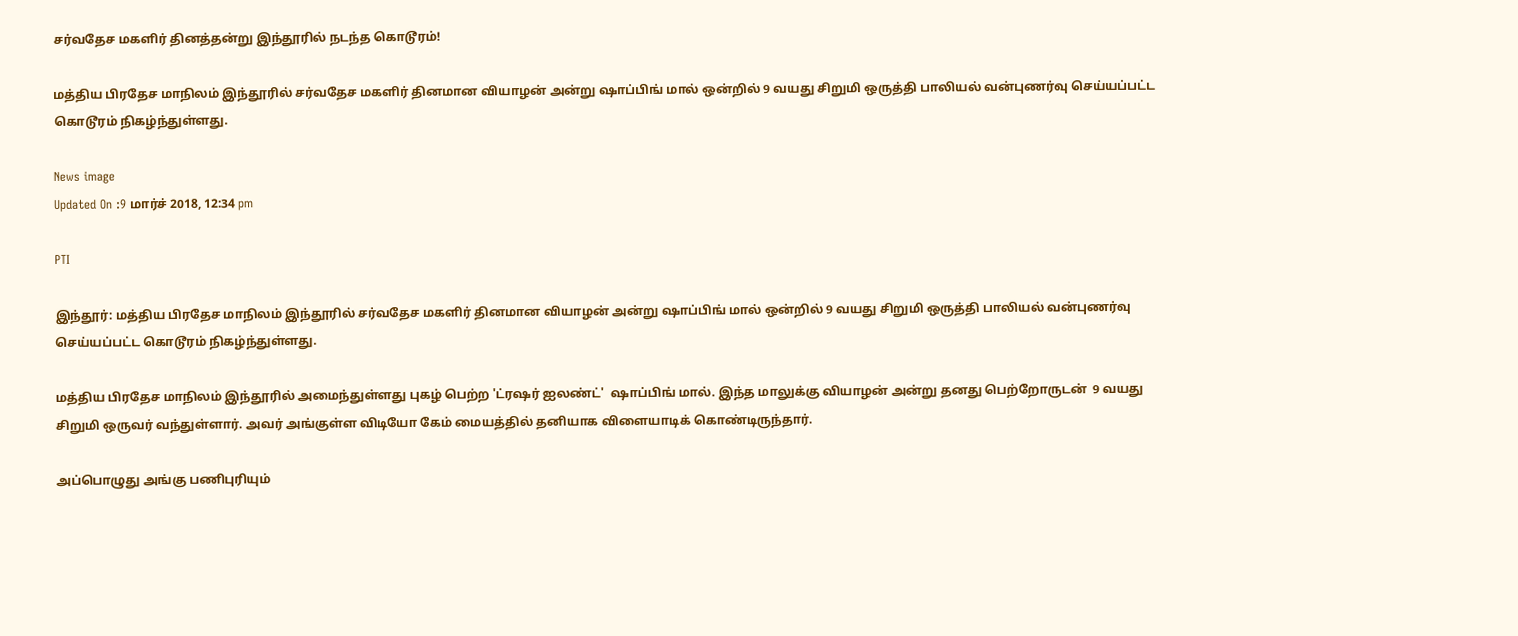சர்வதேச மகளிர் தினத்தன்று இந்தூரில் நடந்த கொடூரம்!

மத்திய பிரதேச மாநிலம் இந்தூரில் சர்வதேச மகளிர் தினமான வியாழன் அன்று ஷாப்பிங் மால் ஒன்றில் 9 வயது சிறுமி ஒருத்தி பாலியல் வன்புணர்வு செய்யப்பட்ட கொடூரம் நிகழ்ந்துள்ளது.

News image
Updated On :9 மார்ச் 2018, 12:34 pm

PTI

இந்தூர்: மத்திய பிரதேச மாநிலம் இந்தூரில் சர்வதேச மகளிர் தினமான வியாழன் அன்று ஷாப்பிங் மால் ஒன்றில் 9 வயது சிறுமி ஒருத்தி பாலியல் வன்புணர்வு செய்யப்பட்ட கொடூரம் நிகழ்ந்துள்ளது.

மத்திய பிரதேச மாநிலம் இந்தூரில் அமைந்துள்ளது புகழ் பெற்ற 'ட்ரஷர் ஐலண்ட்'  ஷாப்பிங் மால். இந்த மாலுக்கு வியாழன் அன்று தனது பெற்றோருடன்  9 வயது சிறுமி ஒருவர் வந்துள்ளார். அவர் அங்குள்ள விடியோ கேம் மையத்தில் தனியாக விளையாடிக் கொண்டிருந்தார்.

அப்பொழுது அங்கு பணிபுரியும்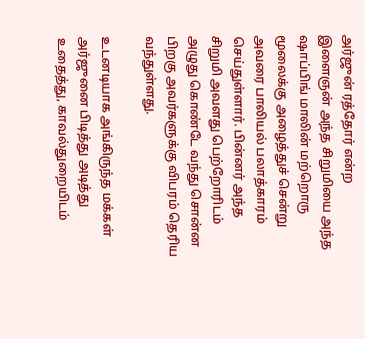அர்ஜுன் ரத்தோர் என்ற இளைஞன் அந்த சிறுமியை அந்த ஷாப்பிங் மாலின் மற்றொரு மூலைக்கு அழைத்துச் சென்று அவரை பாலியல் பலாத்காரம் செய்துள்ளார். பின்னர் அந்த சிறுமி அவளது பெற்றோரிடம் அழுது கொண்டே வந்து சொன்ன பிறகு அவர்களுக்கு விபரம் தெரிய வந்துள்ளது.

உடனடியாக அங்கிருந்த மக்கள் அர்ஜுனை பிடித்து அடித்து உதைத்து, காவல்துறையிடம்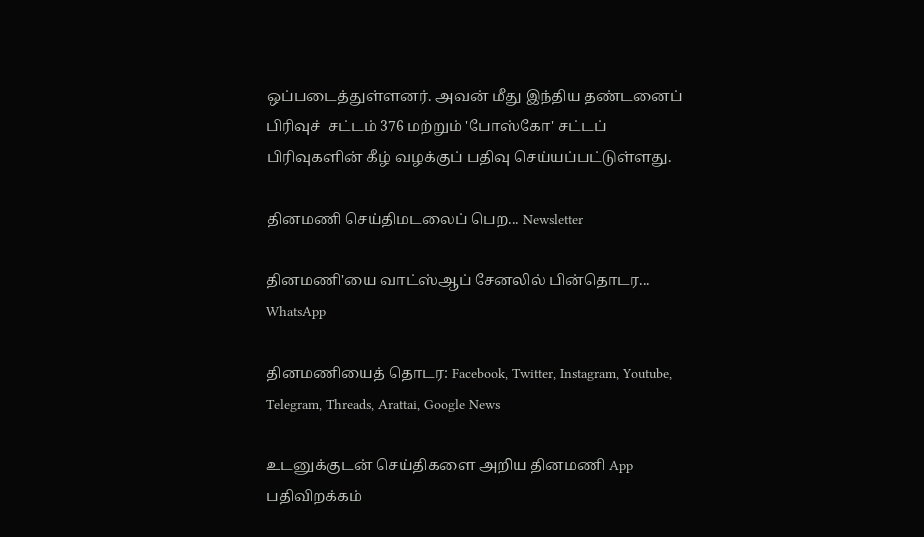ஒப்படைத்துள்ளனர். அவன் மீது இந்திய தண்டனைப்  பிரிவுச்  சட்டம் 376 மற்றும் 'போஸ்கோ' சட்டப் பிரிவுகளின் கீழ் வழக்குப் பதிவு செய்யப்பட்டுள்ளது.

தினமணி செய்திமடலைப் பெற... Newsletter

தினமணி'யை வாட்ஸ்ஆப் சேனலில் பின்தொடர... WhatsApp

தினமணியைத் தொடர: Facebook, Twitter, Instagram, Youtube, Telegram, Threads, Arattai, Google News

உடனுக்குடன் செய்திகளை அறிய தினமணி App பதிவிறக்கம்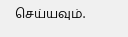செய்யவும்.